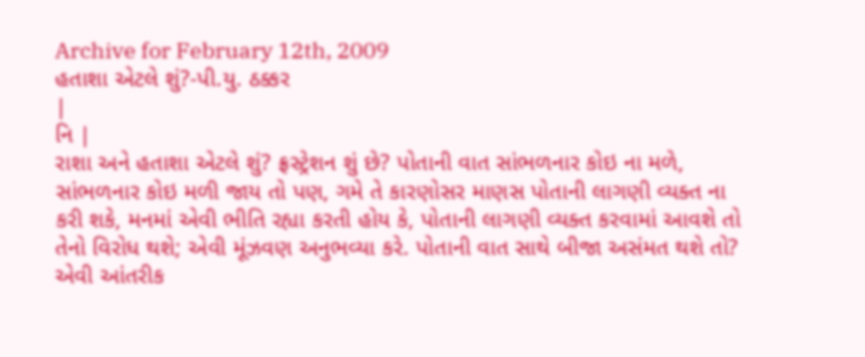Archive for February 12th, 2009
હતાશા એટલે શું?-પી.યુ. ઠક્કર
|
નિ |
રાશા અને હતાશા એટલે શું? ફ્રસ્ટ્રેશન શું છે? પોતાની વાત સાંભળનાર કોઇ ના મળે, સાંભળનાર કોઇ મળી જાય તો પણ, ગમે તે કારણોસર માણસ પોતાની લાગણી વ્યક્ત ના કરી શકે, મનમાં એવી ભીતિ રહ્યા કરતી હોય કે, પોતાની લાગણી વ્યક્ત કરવામાં આવશે તો તેનો વિરોધ થશે; એવી મૂંઝવણ અનુભવ્યા કરે. પોતાની વાત સાથે બીજા અસંમત થશે તો? એવી આંતરીક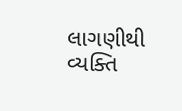લાગણીથી વ્યક્તિ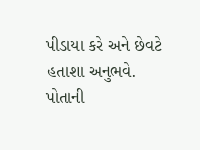પીડાયા કરે અને છેવટે હતાશા અનુભવે. પોતાની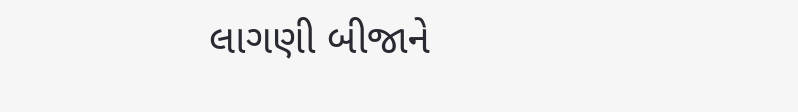લાગણી બીજાને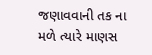જણાવવાની તક ના મળે ત્યારે માણસ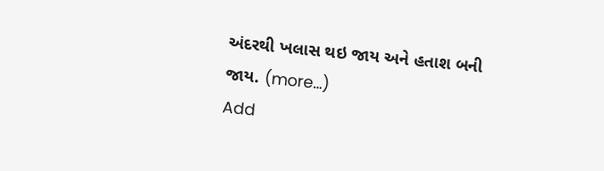અંદરથી ખલાસ થઇ જાય અને હતાશ બની જાય. (more…)
Add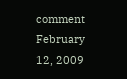comment February 12, 2009